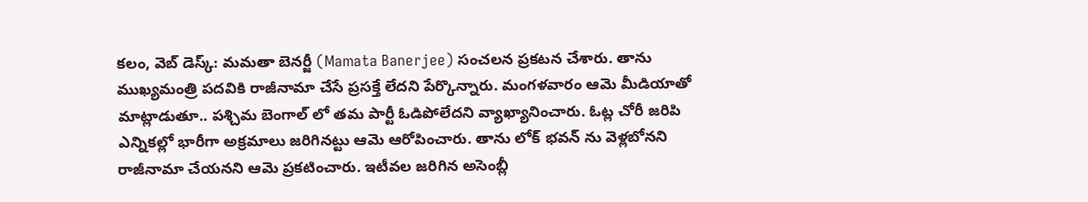కలం, వెబ్ డెస్క్: మమతా బెనర్జీ (Mamata Banerjee) సంచలన ప్రకటన చేశారు. తాను ముఖ్యమంత్రి పదవికి రాజీనామా చేసే ప్రసక్తే లేదని పేర్కొన్నారు. మంగళవారం ఆమె మీడియాతో మాట్లాడుతూ.. పశ్చిమ బెంగాల్ లో తమ పార్టీ ఓడిపోలేదని వ్యాఖ్యానించారు. ఓట్ల చోరీ జరిపి ఎన్నికల్లో భారీగా అక్రమాలు జరిగినట్టు ఆమె ఆరోపించారు. తాను లోక్ భవన్ ను వెళ్లబోనని రాజీనామా చేయనని ఆమె ప్రకటించారు. ఇటీవల జరిగిన అసెంబ్లీ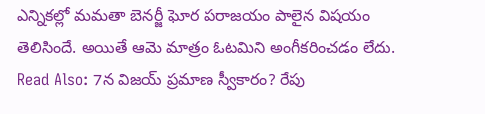ఎన్నికల్లో మమతా బెనర్జీ ఘోర పరాజయం పాలైన విషయం తెలిసిందే. అయితే ఆమె మాత్రం ఓటమిని అంగీకరించడం లేదు.
Read Also: 7న విజయ్ ప్రమాణ స్వీకారం? రేపు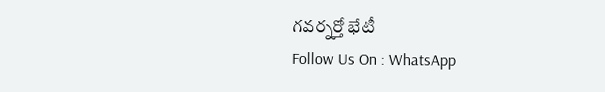గవర్నర్తో భేటీ
Follow Us On : WhatsApp